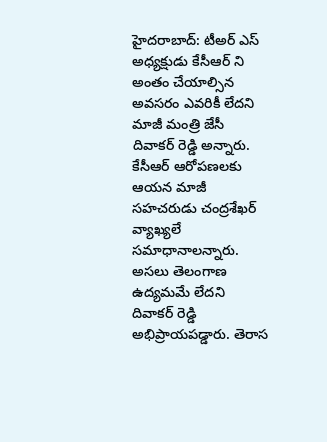హైదరాబాద్: టీఅర్ ఎస్ అధ్యక్షుడు కేసీఆర్ ని అంతం చేయాల్సిన అవసరం ఎవరికీ లేదని మాజీ మంత్రి జేసీ దివాకర్ రెడ్డి అన్నారు. కేసీఆర్ ఆరోపణలకు ఆయన మాజీ సహచరుడు చంద్రశేఖర్ వ్యాఖ్యలే సమాధానాలన్నారు. అసలు తెలంగాణ ఉద్యమమే లేదని దివాకర్ రెడ్డి అభిప్రాయపడ్డారు. తెరాస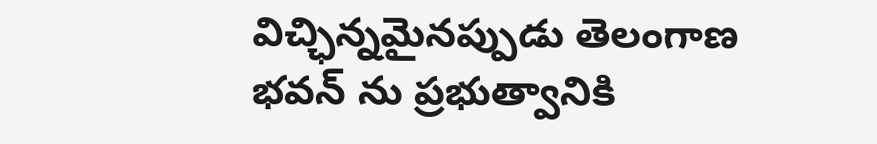విచ్ఛిన్నమైనప్పుడు తెలంగాణ భవన్ ను ప్రభుత్వానికి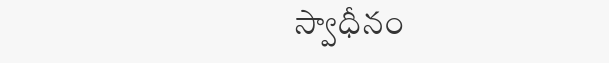స్వాధీనం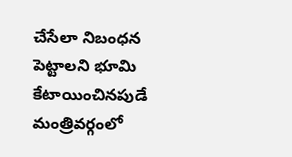చేసేలా నిబంధన పెట్టాలని భూమి కేటాయించినపుడే మంత్రివర్గంలో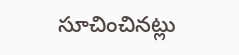సూచించినట్లు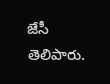జేసీ తెలిపారు.